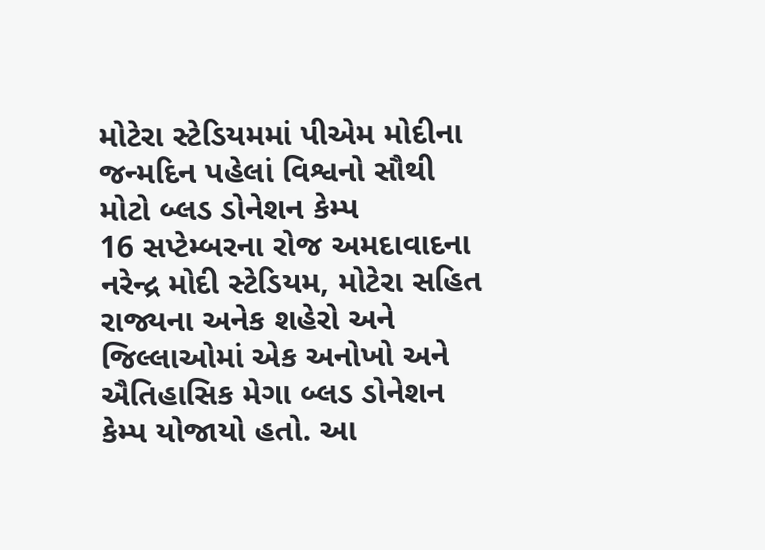મોટેરા સ્ટેડિયમમાં પીએમ મોદીના જન્મદિન પહેલાં વિશ્વનો સૌથી મોટો બ્લડ ડોનેશન કેમ્પ
16 સપ્ટેમ્બરના રોજ અમદાવાદના નરેન્દ્ર મોદી સ્ટેડિયમ, મોટેરા સહિત રાજ્યના અનેક શહેરો અને જિલ્લાઓમાં એક અનોખો અને ઐતિહાસિક મેગા બ્લડ ડોનેશન કેમ્પ યોજાયો હતો. આ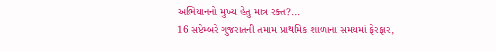અભિયાનનો મુખ્ય હેતુ માત્ર રક્ત?...
16 સપ્ટેમ્બરે ગુજરાતની તમામ પ્રાથમિક શાળાના સમયમાં ફેરફાર,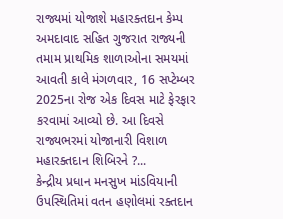રાજ્યમાં યોજાશે મહારક્તદાન કેમ્પ
અમદાવાદ સહિત ગુજરાત રાજ્યની તમામ પ્રાથમિક શાળાઓના સમયમાં આવતી કાલે મંગળવાર, 16 સપ્ટેમ્બર 2025ના રોજ એક દિવસ માટે ફેરફાર કરવામાં આવ્યો છે. આ દિવસે રાજ્યભરમાં યોજાનારી વિશાળ મહારક્તદાન શિબિરને ?...
કેન્દ્રીય પ્રધાન મનસુખ માંડવિયાની ઉપસ્થિતિમાં વતન હણોલમાં રક્તદાન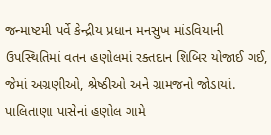જન્માષ્ટમી પર્વે કેન્દ્રીય પ્રધાન મનસુખ માંડવિયાની ઉપસ્થિતિમાં વતન હણોલમાં રક્તદાન શિબિર યોજાઈ ગઈ, જેમાં અગ્રણીઓ, શ્રેષ્ઠીઓ અને ગ્રામજનો જોડાયાં. પાલિતાણા પાસેનાં હણોલ ગામે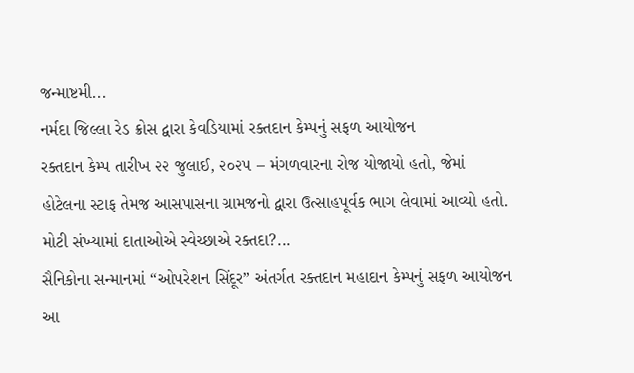જન્માષ્ટમી...
નર્મદા જિલ્લા રેડ ક્રોસ દ્વારા કેવડિયામાં રક્તદાન કેમ્પનું સફળ આયોજન
રક્તદાન કેમ્પ તારીખ ૨૨ જુલાઈ, ૨૦૨૫ – મંગળવારના રોજ યોજાયો હતો, જેમાં હોટેલના સ્ટાફ તેમજ આસપાસના ગ્રામજનો દ્વારા ઉત્સાહપૂર્વક ભાગ લેવામાં આવ્યો હતો. મોટી સંખ્યામાં દાતાઓએ સ્વેચ્છાએ રક્તદા?...
સૈનિકોના સન્માનમાં “ઓપરેશન સિંદૂર” અંતર્ગત રક્તદાન મહાદાન કેમ્પનું સફળ આયોજન
આ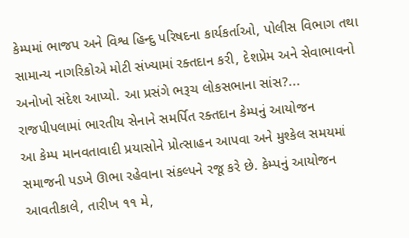કેમ્પમાં ભાજપ અને વિશ્વ હિન્દુ પરિષદના કાર્યકર્તાઓ, પોલીસ વિભાગ તથા સામાન્ય નાગરિકોએ મોટી સંખ્યામાં રક્તદાન કરી, દેશપ્રેમ અને સેવાભાવનો અનોખો સંદેશ આપ્યો. આ પ્રસંગે ભરૂચ લોકસભાના સાંસ?...
રાજપીપલામાં ભારતીય સેનાને સમર્પિત રક્તદાન કેમ્પનું આયોજન
આ કેમ્પ માનવતાવાદી પ્રયાસોને પ્રોત્સાહન આપવા અને મુશ્કેલ સમયમાં સમાજની પડખે ઊભા રહેવાના સંકલ્પને રજૂ કરે છે. કેમ્પનું આયોજન આવતીકાલે, તારીખ ૧૧ મે,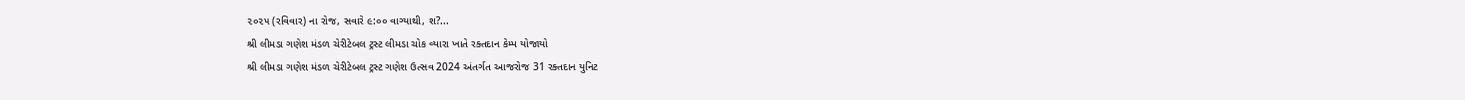૨૦૨૫ (રવિવાર) ના રોજ, સવારે ૯:૦૦ વાગ્યાથી, શ?...
શ્રી લીમડા ગણેશ મંડળ ચેરીટેબલ ટ્રસ્ટ લીમડા ચોક વ્યારા ખાતે રક્તદાન કેમ્પ યોજાયો
શ્રી લીમડા ગણેશ મંડળ ચેરીટેબલ ટ્રસ્ટ ગણેશ ઉત્સવ 2024 અંતર્ગત આજરોજ 31 રક્તદાન યુનિટ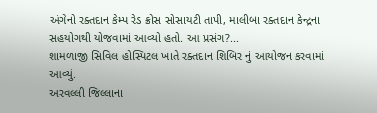અંગેનો રક્તદાન કેમ્પ રેડ ક્રોસ સોસાયટી તાપી, માલીબા રક્તદાન કેન્દ્રના સહયોગથી યોજવામાં આવ્યો હતો. આ પ્રસંગ?...
શામળાજી સિવિલ હોસ્પિટલ ખાતે રક્તદાન શિબિર નું આયોજન કરવામાં આવ્યું.
અરવલ્લી જિલ્લાના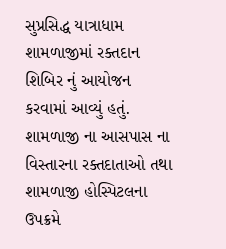સુપ્રસિદ્ધ યાત્રાધામ શામળાજીમાં રક્તદાન શિબિર નું આયોજન કરવામાં આવ્યું હતું. શામળાજી ના આસપાસ ના વિસ્તારના રક્તદાતાઓ તથા શામળાજી હોસ્પિટલના ઉપક્રમે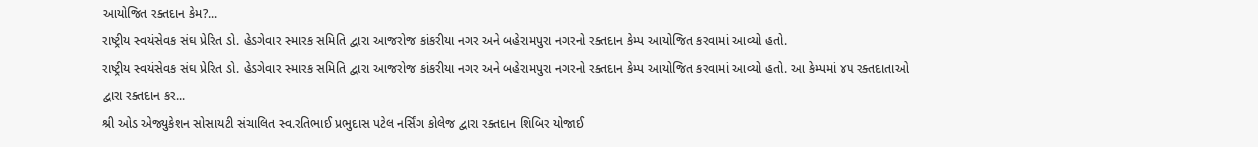આયોજિત રક્તદાન કેમ?...
રાષ્ટ્રીય સ્વયંસેવક સંઘ પ્રેરિત ડો. હેડગેવાર સ્મારક સમિતિ દ્વારા આજરોજ કાંકરીયા નગર અને બહેરામપુરા નગરનો રક્તદાન કેમ્પ આયોજિત કરવામાં આવ્યો હતો.
રાષ્ટ્રીય સ્વયંસેવક સંઘ પ્રેરિત ડો. હેડગેવાર સ્મારક સમિતિ દ્વારા આજરોજ કાંકરીયા નગર અને બહેરામપુરા નગરનો રક્તદાન કેમ્પ આયોજિત કરવામાં આવ્યો હતો. આ કેમ્પમાં ૪૫ રક્તદાતાઓ દ્વારા રક્તદાન કર...
શ્રી ઓડ એજ્યુકેશન સોસાયટી સંચાલિત સ્વ.રતિભાઈ પ્રભુદાસ પટેલ નર્સિંગ કોલેજ દ્વારા રક્તદાન શિબિર યોજાઈ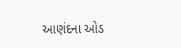આણંદના ઓડ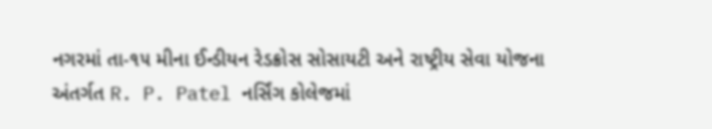નગરમાં તા-૧૫ મીના ઈન્ડીયન રેડક્રોસ સોસાયટી અને રાષ્ટ્રીય સેવા યોજના અંતર્ગત R. P. Patel નર્સિંગ કોલેજમાં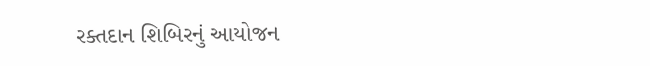રક્તદાન શિબિરનું આયોજન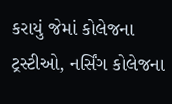કરાયું જેમાં કોલેજના ટ્રસ્ટીઓ, નર્સિંગ કોલેજના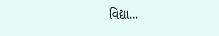વિદ્યા...